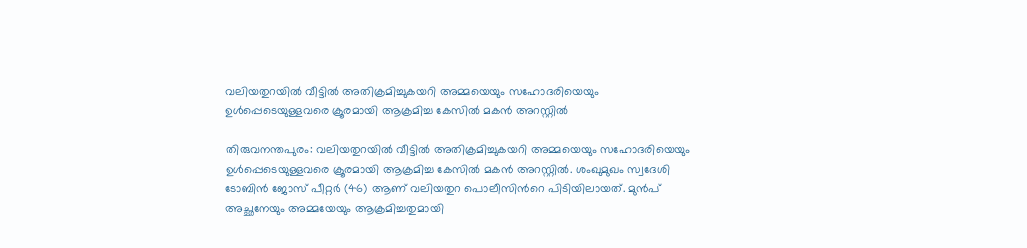വലിയതുറയിൽ വീട്ടിൽ അതിക്രമിച്ചുകയറി അമ്മയെയും സഹോദരിയെയും ഉൾപ്പെടെയുള്ളവരെ ക്രൂരമായി ആക്രമിച്ച കേസിൽ മകൻ അറസ്റ്റിൽ

തിരുവനന്തപുരം: വലിയതുറയിൽ വീട്ടിൽ അതിക്രമിച്ചുകയറി അമ്മയെയും സഹോദരിയെയും ഉൾപ്പെടെയുള്ളവരെ ക്രൂരമായി ആക്രമിച്ച കേസിൽ മകൻ അറസ്റ്റിൽ. ശംഖുമുഖം സ്വദേശി ടോബിൻ ജോസ് പീറ്റർ (46) ആണ് വലിയതുറ പൊലീസിന്‍റെ പിടിയിലായത്. മുൻപ് അച്ഛനേയും അമ്മയേയും ആക്രമിച്ചതുമായി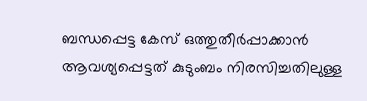ബന്ധപ്പെട്ട കേസ് ഒത്തുതീർപ്പാക്കാൻ ആവശ്യപ്പെട്ടത് കുടുംബം നിരസിച്ചതിലുള്ള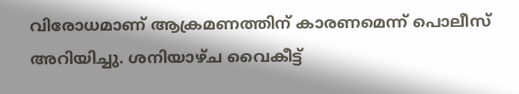വിരോധമാണ് ആക്രമണത്തിന് കാരണമെന്ന് പൊലീസ് അറിയിച്ചു. ശനിയാഴ്ച വൈകീട്ട്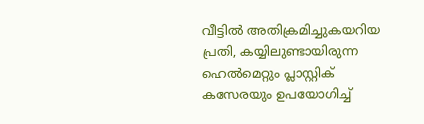വീട്ടിൽ അതിക്രമിച്ചുകയറിയ പ്രതി, കയ്യിലുണ്ടായിരുന്ന ഹെൽമെറ്റും പ്ലാസ്റ്റിക് കസേരയും ഉപയോഗിച്ച്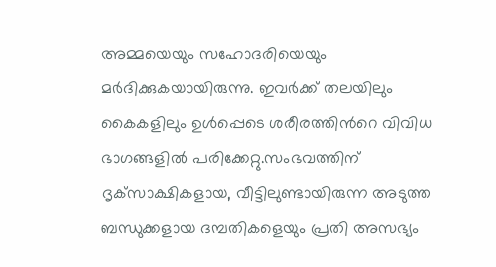അമ്മയെയും സഹോദരിയെയും മർദിക്കുകയായിരുന്നു. ഇവർക്ക് തലയിലും കൈകളിലും ഉൾപ്പെടെ ശരീരത്തിന്‍റെ വിവിധ ഭാഗങ്ങളിൽ പരിക്കേറ്റു.സംഭവത്തിന് ദൃക്‌സാക്ഷികളായ, വീട്ടിലുണ്ടായിരുന്ന അടുത്ത ബന്ധുക്കളായ ദമ്പതികളെയും പ്രതി അസഭ്യം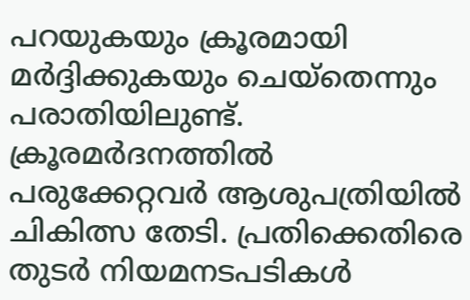പറയുകയും ക്രൂരമായി മർദ്ദിക്കുകയും ചെയ്തെന്നും പരാതിയിലുണ്ട്. ക്രൂരമർദനത്തിൽ പരുക്കേറ്റവർ ആശുപത്രിയിൽ ചികിത്സ തേടി. പ്രതിക്കെതിരെ തുടർ നിയമനടപടികൾ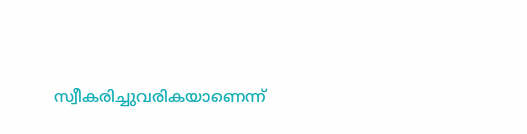സ്വീകരിച്ചുവരികയാണെന്ന്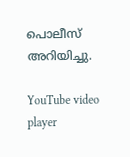പൊലീസ് അറിയിച്ചു.

YouTube video player